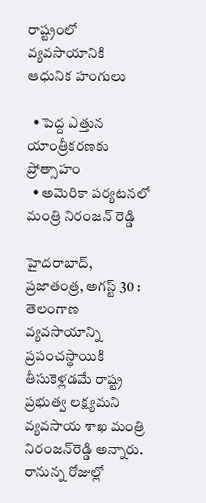రాష్ట్రంలో వ్యవసాయానికి ఆధునిక హంగులు

  • పెద్ద ఎత్తున యాంత్రీకరణకు ప్రోత్సాహం
  • అమెరికా పర్యటనలో మంత్రి నిరంజన్‌ ‌రెడ్డి

హైదరాబాద్‌, ప్రజాతంత్ర, అగస్ట్ 30 : తెలంగాణ వ్యవసాయాన్ని ప్రపంచస్థాయికి తీసుకెళ్లడమే రాష్ట్ర ప్రభుత్వ లక్ష్యమని వ్యవసాయ శాఖ మంత్రి నిరంజన్‌రెడ్డి అన్నారు. రానున్న రోజుల్లో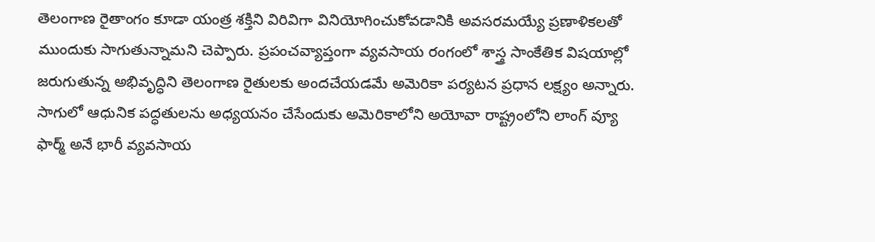తెలంగాణ రైతాంగం కూడా యంత్ర శక్తిని విరివిగా వినియోగించుకోవడానికి అవసరమయ్యే ప్రణాళికలతో ముందుకు సాగుతున్నామని చెప్పారు. ప్రపంచవ్యాప్తంగా వ్యవసాయ రంగంలో శాస్త్ర సాంకేతిక విషయాల్లో జరుగుతున్న అభివృద్ధిని తెలంగాణ రైతులకు అందచేయడమే అమెరికా పర్యటన ప్రధాన లక్ష్యం అన్నారు. సాగులో ఆధునిక పద్ధతులను అధ్యయనం చేసేందుకు అమెరికాలోని అయోవా రాష్ట్రంలోని లాంగ్‌ ‌వ్యూ ఫార్మ్ అనే భారీ వ్యవసాయ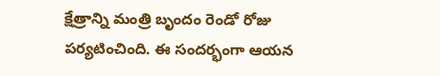క్షేత్రాన్ని మంత్రి బృందం రెండో రోజు పర్యటించింది. ఈ సందర్భంగా ఆయన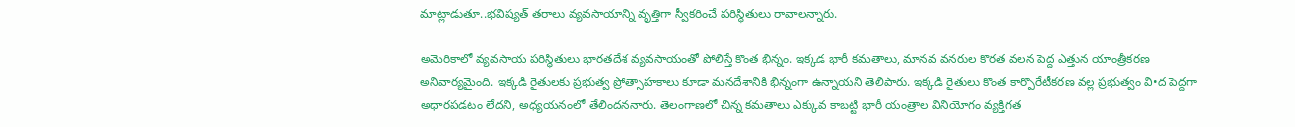మాట్లాడుతూ..భవిష్యత్‌ ‌తరాలు వ్యవసాయాన్ని వృత్తిగా స్వీకరించే పరిస్థితులు రావాలన్నారు.

అమెరికాలో వ్యవసాయ పరిస్థితులు భారతదేశ వ్యవసాయంతో పోలిస్తే కొంత భిన్నం. ఇక్కడ భారీ కమతాలు, మానవ వనరుల కొరత వలన పెద్ద ఎత్తున యాంత్రీకరణ అనివార్యమైంది. ఇక్కడి రైతులకు ప్రభుత్వ ప్రోత్సాహకాలు కూడా మనదేశానికి భిన్నంగా ఉన్నాయని తెలిపారు. ఇక్కడి రైతులు కొంత కార్పొరేటీకరణ వల్ల ప్రభుత్వం వి•ద పెద్దగా అధారపడటం లేదని, అధ్యయనంలో తేలిందననారు. తెలంగాణలో చిన్న కమతాలు ఎక్కువ కాబట్టి భారీ యంత్రాల వినియోగం వ్యక్తిగత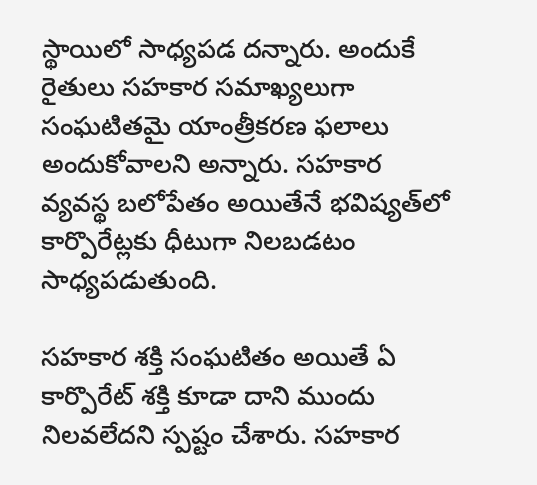స్థాయిలో సాధ్యపడ దన్నారు. అందుకే రైతులు సహకార సమాఖ్యలుగా సంఘటితమై యాంత్రీకరణ ఫలాలు అందుకోవాలని అన్నారు. సహకార వ్యవస్థ బలోపేతం అయితేనే భవిష్యత్‌లో కార్పొరేట్లకు ధీటుగా నిలబడటం సాధ్యపడుతుంది.

సహకార శక్తి సంఘటితం అయితే ఏ కార్పొరేట్‌ ‌శక్తి కూడా దాని ముందు నిలవలేదని స్పష్టం చేశారు. సహకార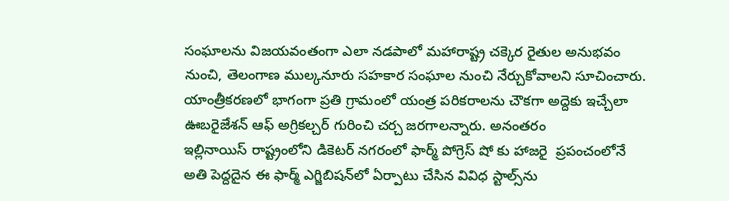సంఘాలను విజయవంతంగా ఎలా నడపాలో మహారాష్ట్ర చక్కెర రైతుల అనుభవం నుంచి, తెలంగాణ ముల్కనూరు సహకార సంఘాల నుంచి నేర్చుకోవాలని సూచించారు. యాంత్రీకరణలో భాగంగా ప్రతి గ్రామంలో యంత్ర పరికరాలను చౌకగా అద్దెకు ఇచ్చేలా ఊబరైజేశన్‌ ఆఫ్‌ అ‌గ్రికల్చర్‌ ‌గురించి చర్చ జరగాలన్నారు. అనంతరం ఇల్లినాయిస్‌ ‌రాష్ట్రంలోని డికెటర్‌ ‌నగరంలో ఫార్మ్ ‌పోగ్రెస్‌ ‌షో కు హాజరై  ప్రపంచంలోనే అతి పెద్దదైన ఈ ఫార్మ్ ఎగ్జిబిషన్‌లో ఏర్పాటు చేసిన వివిధ స్టాల్స్‌ను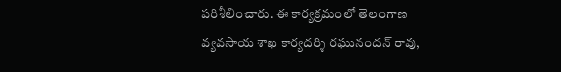పరిశీలించారు. ఈ కార్యక్రమంలో తెలంగాణ వ్యవసాయ శాఖ కార్యదర్శి రఘునందన్‌ ‌రావు,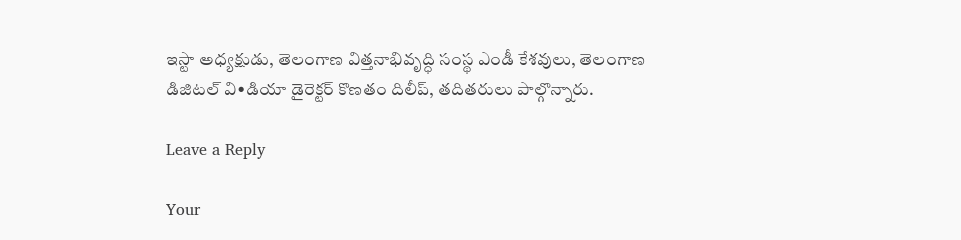ఇస్టా అధ్యక్షుడు, తెలంగాణ విత్తనాభివృద్ధి సంస్థ ఎండీ కేశవులు, తెలంగాణ డిజిటల్‌ ‌వి•డియా డైరెక్టర్‌ ‌కొణతం దిలీప్‌, తదితరులు పాల్గొన్నారు.

Leave a Reply

Your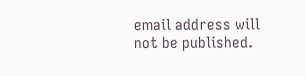email address will not be published.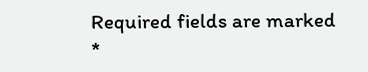Required fields are marked *